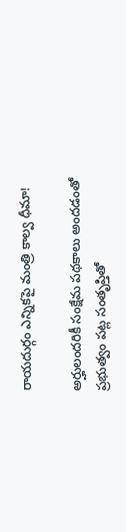రాయదుర్గం ఎన్నికపై మంత్రి కాల్వ ధీమా!

అర్హులందరికీ సంక్షేమ పథకాలు అందడంతో ప్రభుత్వం పట్ల సంతృప్తితో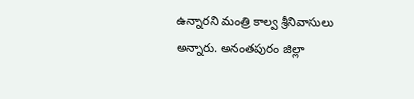ఉన్నారని మంత్రి కాల్వ శ్రీనివాసులు అన్నారు. అనంతపురం జిల్లా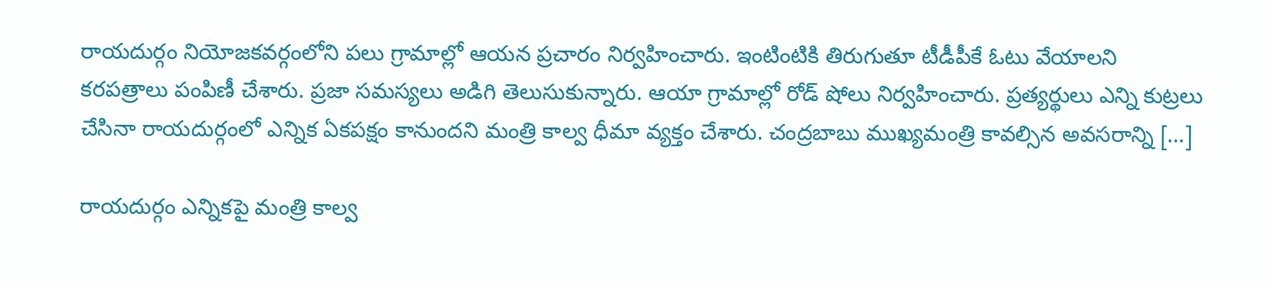రాయదుర్గం నియోజకవర్గంలోని పలు గ్రామాల్లో ఆయన ప్రచారం నిర్వహించారు. ఇంటింటికి తిరుగుతూ టీడీపీకే ఓటు వేయాలని కరపత్రాలు పంపిణీ చేశారు. ప్రజా సమస్యలు అడిగి తెలుసుకున్నారు. ఆయా గ్రామాల్లో రోడ్ షోలు నిర్వహించారు. ప్రత్యర్థులు ఎన్ని కుట్రలు చేసినా రాయదుర్గంలో ఎన్నిక ఏకపక్షం కానుందని మంత్రి కాల్వ ధీమా వ్యక్తం చేశారు. చంద్రబాబు ముఖ్యమంత్రి కావల్సిన అవసరాన్ని […]

రాయదుర్గం ఎన్నికపై మంత్రి కాల్వ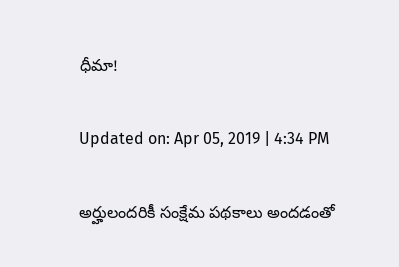ధీమా!

Updated on: Apr 05, 2019 | 4:34 PM

అర్హులందరికీ సంక్షేమ పథకాలు అందడంతో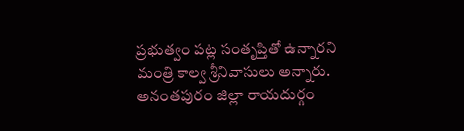ప్రభుత్వం పట్ల సంతృప్తితో ఉన్నారని మంత్రి కాల్వ శ్రీనివాసులు అన్నారు. అనంతపురం జిల్లా రాయదుర్గం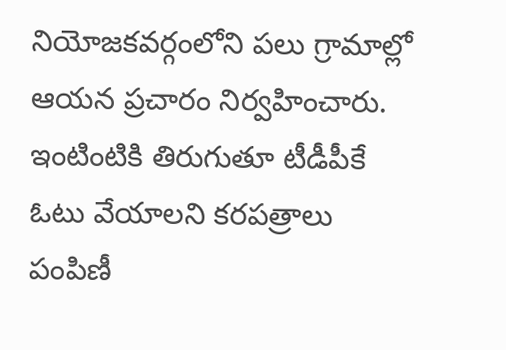నియోజకవర్గంలోని పలు గ్రామాల్లో ఆయన ప్రచారం నిర్వహించారు. ఇంటింటికి తిరుగుతూ టీడీపీకే ఓటు వేయాలని కరపత్రాలు పంపిణీ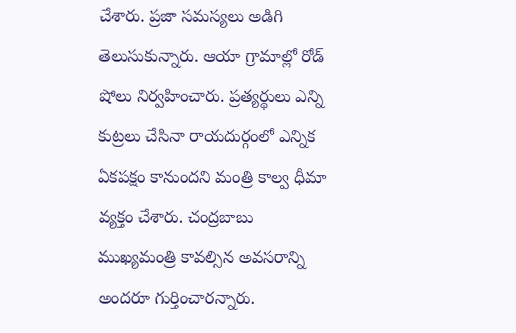చేశారు. ప్రజా సమస్యలు అడిగి తెలుసుకున్నారు. ఆయా గ్రామాల్లో రోడ్ షోలు నిర్వహించారు. ప్రత్యర్థులు ఎన్ని కుట్రలు చేసినా రాయదుర్గంలో ఎన్నిక ఏకపక్షం కానుందని మంత్రి కాల్వ ధీమా వ్యక్తం చేశారు. చంద్రబాబు ముఖ్యమంత్రి కావల్సిన అవసరాన్ని అందరూ గుర్తించారన్నారు.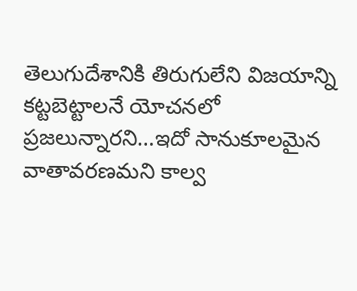తెలుగుదేశానికి తిరుగులేని విజయాన్ని కట్టబెట్టాలనే యోచనలో ప్రజలున్నారని…ఇదో సానుకూలమైన వాతావరణమని కాల్వ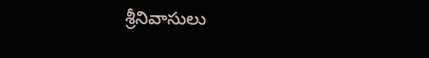శ్రీనివాసులు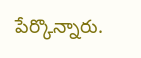పేర్కొన్నారు.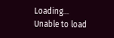Loading...
Unable to load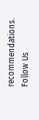recommendations.
Follow Us